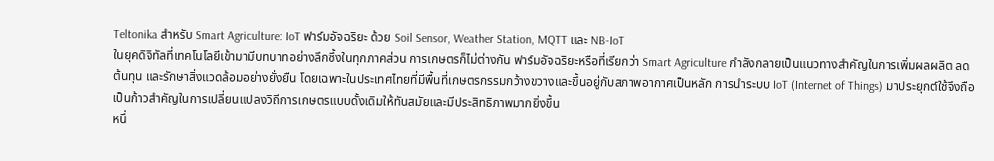Teltonika สำหรับ Smart Agriculture: IoT ฟาร์มอัจฉริยะ ด้วย Soil Sensor, Weather Station, MQTT และ NB-IoT
ในยุคดิจิทัลที่เทคโนโลยีเข้ามามีบทบาทอย่างลึกซึ้งในทุกภาคส่วน การเกษตรก็ไม่ต่างกัน ฟาร์มอัจฉริยะหรือที่เรียกว่า Smart Agriculture กำลังกลายเป็นแนวทางสำคัญในการเพิ่มผลผลิต ลดต้นทุน และรักษาสิ่งแวดล้อมอย่างยั่งยืน โดยเฉพาะในประเทศไทยที่มีพื้นที่เกษตรกรรมกว้างขวางและขึ้นอยู่กับสภาพอากาศเป็นหลัก การนำระบบ IoT (Internet of Things) มาประยุกต์ใช้จึงถือเป็นก้าวสำคัญในการเปลี่ยนแปลงวิถีการเกษตรแบบดั้งเดิมให้ทันสมัยและมีประสิทธิภาพมากยิ่งขึ้น
หนึ่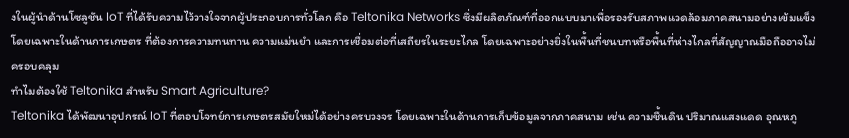งในผู้นำด้านโซลูชัน IoT ที่ได้รับความไว้วางใจจากผู้ประกอบการทั่วโลก คือ Teltonika Networks ซึ่งมีผลิตภัณฑ์ที่ออกแบบมาเพื่อรองรับสภาพแวดล้อมภาคสนามอย่างเข้มแข็ง โดยเฉพาะในด้านการเกษตร ที่ต้องการความทนทาน ความแม่นยำ และการเชื่อมต่อที่เสถียรในระยะไกล โดยเฉพาะอย่างยิ่งในพื้นที่ชนบทหรือพื้นที่ห่างไกลที่สัญญาณมือถืออาจไม่ครอบคลุม
ทำไมต้องใช้ Teltonika สำหรับ Smart Agriculture?
Teltonika ได้พัฒนาอุปกรณ์ IoT ที่ตอบโจทย์การเกษตรสมัยใหม่ได้อย่างครบวงจร โดยเฉพาะในด้านการเก็บข้อมูลจากภาคสนาม เช่น ความชื้นดิน ปริมาณแสงแดด อุณหภู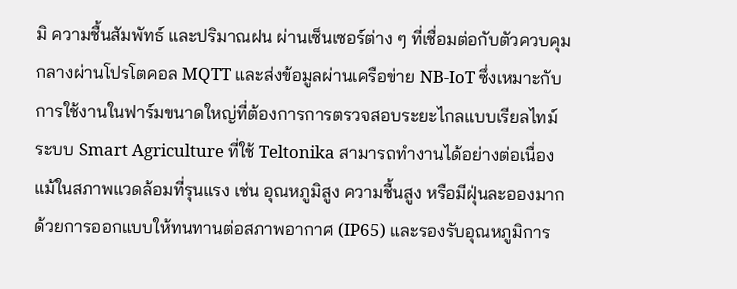มิ ความชื้นสัมพัทธ์ และปริมาณฝน ผ่านเซ็นเซอร์ต่าง ๆ ที่เชื่อมต่อกับตัวควบคุมกลางผ่านโปรโตคอล MQTT และส่งข้อมูลผ่านเครือข่าย NB-IoT ซึ่งเหมาะกับการใช้งานในฟาร์มขนาดใหญ่ที่ต้องการการตรวจสอบระยะไกลแบบเรียลไทม์
ระบบ Smart Agriculture ที่ใช้ Teltonika สามารถทำงานได้อย่างต่อเนื่อง แม้ในสภาพแวดล้อมที่รุนแรง เช่น อุณหภูมิสูง ความชื้นสูง หรือมีฝุ่นละอองมาก ด้วยการออกแบบให้ทนทานต่อสภาพอากาศ (IP65) และรองรับอุณหภูมิการ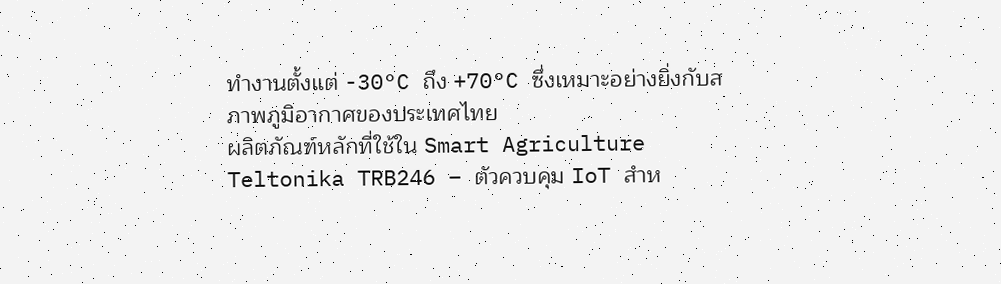ทำงานตั้งแต่ -30°C ถึง +70°C ซึ่งเหมาะอย่างยิ่งกับสภาพภูมิอากาศของประเทศไทย
ผลิตภัณฑ์หลักที่ใช้ใน Smart Agriculture
Teltonika TRB246 – ตัวควบคุม IoT สำห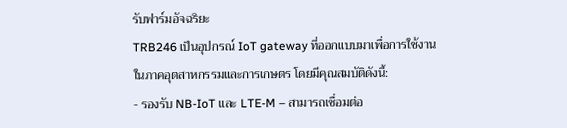รับฟาร์มอัจฉริยะ
TRB246 เป็นอุปกรณ์ IoT gateway ที่ออกแบบมาเพื่อการใช้งานในภาคอุตสาหกรรมและการเกษตร โดยมีคุณสมบัติดังนี้:
- รองรับ NB-IoT และ LTE-M – สามารถเชื่อมต่อ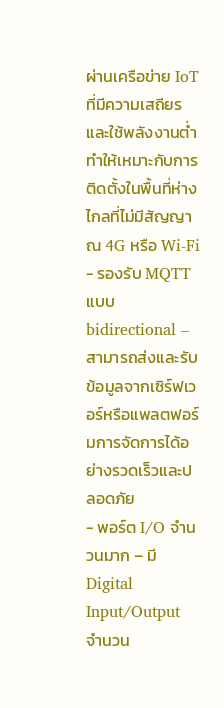ผ่านเครือข่าย IoT ที่มีความเสถียรและใช้พลังงานต่ำ ทำให้เหมาะกับการติดตั้งในพื้นที่ห่างไกลที่ไม่มีสัญญาณ 4G หรือ Wi-Fi
- รองรับ MQTT แบบ bidirectional – สามารถส่งและรับข้อมูลจากเซิร์ฟเวอร์หรือแพลตฟอร์มการจัดการได้อย่างรวดเร็วและปลอดภัย
- พอร์ต I/O จำนวนมาก – มี Digital Input/Output จำนวน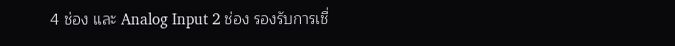4 ช่อง และ Analog Input 2 ช่อง รองรับการเชื่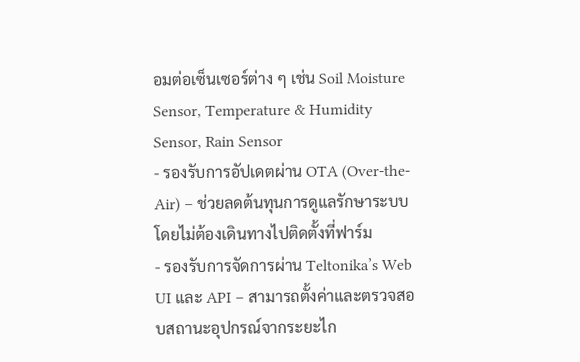อมต่อเซ็นเซอร์ต่าง ๆ เช่น Soil Moisture Sensor, Temperature & Humidity Sensor, Rain Sensor
- รองรับการอัปเดตผ่าน OTA (Over-the-Air) – ช่วยลดต้นทุนการดูแลรักษาระบบโดยไม่ต้องเดินทางไปติดตั้งที่ฟาร์ม
- รองรับการจัดการผ่าน Teltonika’s Web UI และ API – สามารถตั้งค่าและตรวจสอบสถานะอุปกรณ์จากระยะไก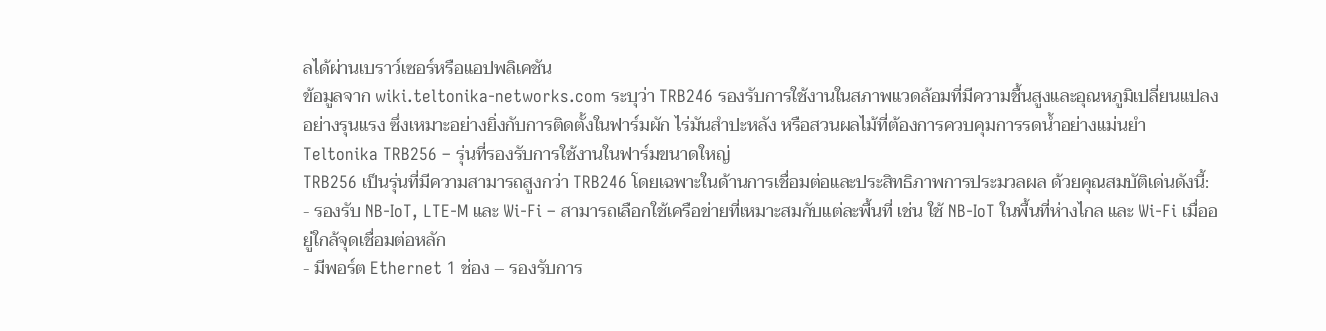ลได้ผ่านเบราว์เซอร์หรือแอปพลิเคชัน
ข้อมูลจาก wiki.teltonika-networks.com ระบุว่า TRB246 รองรับการใช้งานในสภาพแวดล้อมที่มีความชื้นสูงและอุณหภูมิเปลี่ยนแปลงอย่างรุนแรง ซึ่งเหมาะอย่างยิ่งกับการติดตั้งในฟาร์มผัก ไร่มันสำปะหลัง หรือสวนผลไม้ที่ต้องการควบคุมการรดน้ำอย่างแม่นยำ
Teltonika TRB256 – รุ่นที่รองรับการใช้งานในฟาร์มขนาดใหญ่
TRB256 เป็นรุ่นที่มีความสามารถสูงกว่า TRB246 โดยเฉพาะในด้านการเชื่อมต่อและประสิทธิภาพการประมวลผล ด้วยคุณสมบัติเด่นดังนี้:
- รองรับ NB-IoT, LTE-M และ Wi-Fi – สามารถเลือกใช้เครือข่ายที่เหมาะสมกับแต่ละพื้นที่ เช่น ใช้ NB-IoT ในพื้นที่ห่างไกล และ Wi-Fi เมื่ออยู่ใกล้จุดเชื่อมต่อหลัก
- มีพอร์ต Ethernet 1 ช่อง – รองรับการ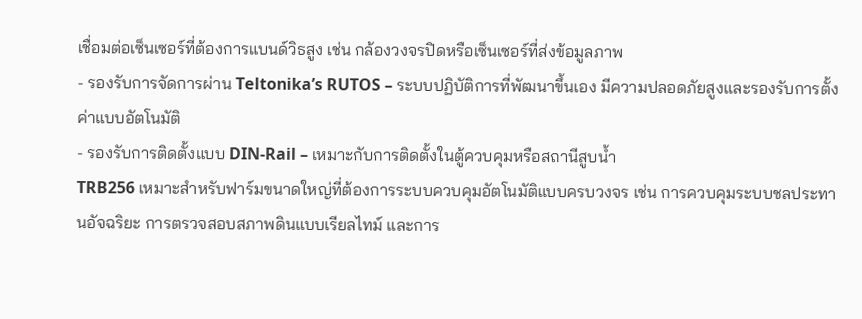เชื่อมต่อเซ็นเซอร์ที่ต้องการแบนด์วิธสูง เช่น กล้องวงจรปิดหรือเซ็นเซอร์ที่ส่งข้อมูลภาพ
- รองรับการจัดการผ่าน Teltonika’s RUTOS – ระบบปฏิบัติการที่พัฒนาขึ้นเอง มีความปลอดภัยสูงและรองรับการตั้งค่าแบบอัตโนมัติ
- รองรับการติดตั้งแบบ DIN-Rail – เหมาะกับการติดตั้งในตู้ควบคุมหรือสถานีสูบน้ำ
TRB256 เหมาะสำหรับฟาร์มขนาดใหญ่ที่ต้องการระบบควบคุมอัตโนมัติแบบครบวงจร เช่น การควบคุมระบบชลประทานอัจฉริยะ การตรวจสอบสภาพดินแบบเรียลไทม์ และการ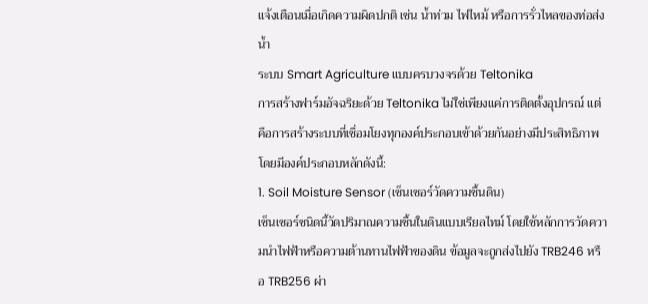แจ้งเตือนเมื่อเกิดความผิดปกติ เช่น น้ำท่วม ไฟไหม้ หรือการรั่วไหลของท่อส่งน้ำ
ระบบ Smart Agriculture แบบครบวงจรด้วย Teltonika
การสร้างฟาร์มอัจฉริยะด้วย Teltonika ไม่ใช่เพียงแค่การติดตั้งอุปกรณ์ แต่คือการสร้างระบบที่เชื่อมโยงทุกองค์ประกอบเข้าด้วยกันอย่างมีประสิทธิภาพ โดยมีองค์ประกอบหลักดังนี้:
1. Soil Moisture Sensor (เซ็นเซอร์วัดความชื้นดิน)
เซ็นเซอร์ชนิดนี้วัดปริมาณความชื้นในดินแบบเรียลไทม์ โดยใช้หลักการวัดความนำไฟฟ้าหรือความต้านทานไฟฟ้าของดิน ข้อมูลจะถูกส่งไปยัง TRB246 หรือ TRB256 ผ่า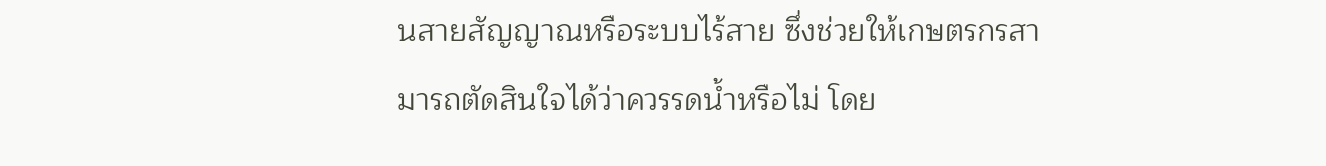นสายสัญญาณหรือระบบไร้สาย ซึ่งช่วยให้เกษตรกรสามารถตัดสินใจได้ว่าควรรดน้ำหรือไม่ โดย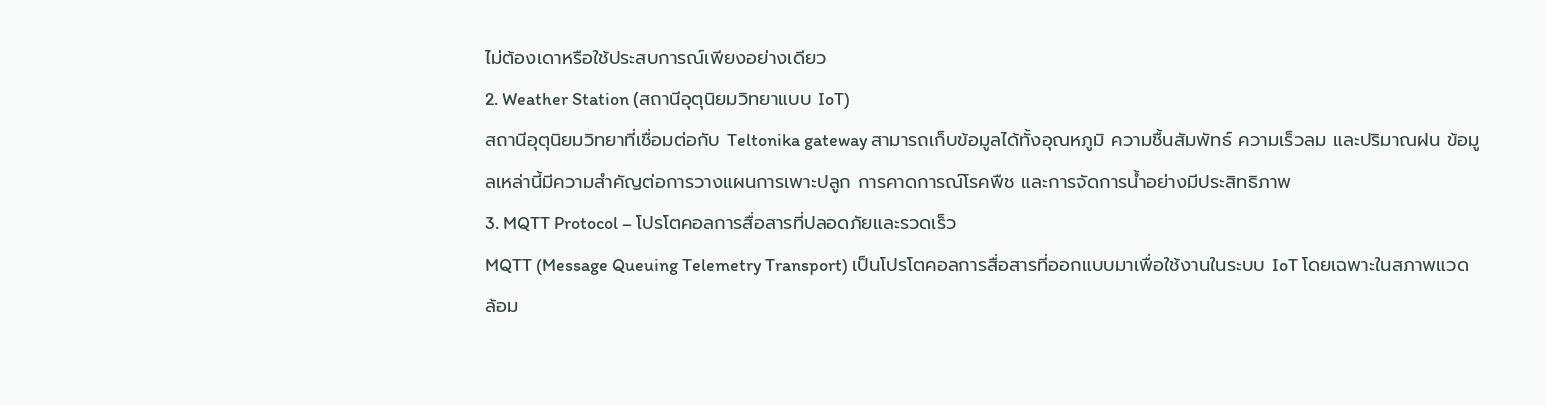ไม่ต้องเดาหรือใช้ประสบการณ์เพียงอย่างเดียว
2. Weather Station (สถานีอุตุนิยมวิทยาแบบ IoT)
สถานีอุตุนิยมวิทยาที่เชื่อมต่อกับ Teltonika gateway สามารถเก็บข้อมูลได้ทั้งอุณหภูมิ ความชื้นสัมพัทธ์ ความเร็วลม และปริมาณฝน ข้อมูลเหล่านี้มีความสำคัญต่อการวางแผนการเพาะปลูก การคาดการณ์โรคพืช และการจัดการน้ำอย่างมีประสิทธิภาพ
3. MQTT Protocol – โปรโตคอลการสื่อสารที่ปลอดภัยและรวดเร็ว
MQTT (Message Queuing Telemetry Transport) เป็นโปรโตคอลการสื่อสารที่ออกแบบมาเพื่อใช้งานในระบบ IoT โดยเฉพาะในสภาพแวดล้อม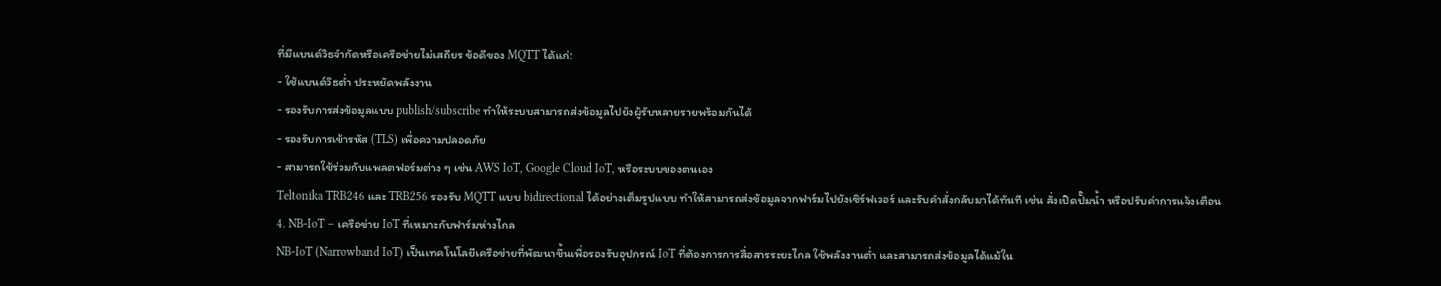ที่มีแบนด์วิธจำกัดหรือเครือข่ายไม่เสถียร ข้อดีของ MQTT ได้แก่:
- ใช้แบนด์วิธต่ำ ประหยัดพลังงาน
- รองรับการส่งข้อมูลแบบ publish/subscribe ทำให้ระบบสามารถส่งข้อมูลไปยังผู้รับหลายรายพร้อมกันได้
- รองรับการเข้ารหัส (TLS) เพื่อความปลอดภัย
- สามารถใช้ร่วมกับแพลตฟอร์มต่าง ๆ เช่น AWS IoT, Google Cloud IoT, หรือระบบของตนเอง
Teltonika TRB246 และ TRB256 รองรับ MQTT แบบ bidirectional ได้อย่างเต็มรูปแบบ ทำให้สามารถส่งข้อมูลจากฟาร์มไปยังเซิร์ฟเวอร์ และรับคำสั่งกลับมาได้ทันที เช่น สั่งเปิดปั๊มน้ำ หรือปรับค่าการแจ้งเตือน
4. NB-IoT – เครือข่าย IoT ที่เหมาะกับฟาร์มห่างไกล
NB-IoT (Narrowband IoT) เป็นเทคโนโลยีเครือข่ายที่พัฒนาขึ้นเพื่อรองรับอุปกรณ์ IoT ที่ต้องการการสื่อสารระยะไกล ใช้พลังงานต่ำ และสามารถส่งข้อมูลได้แม้ใน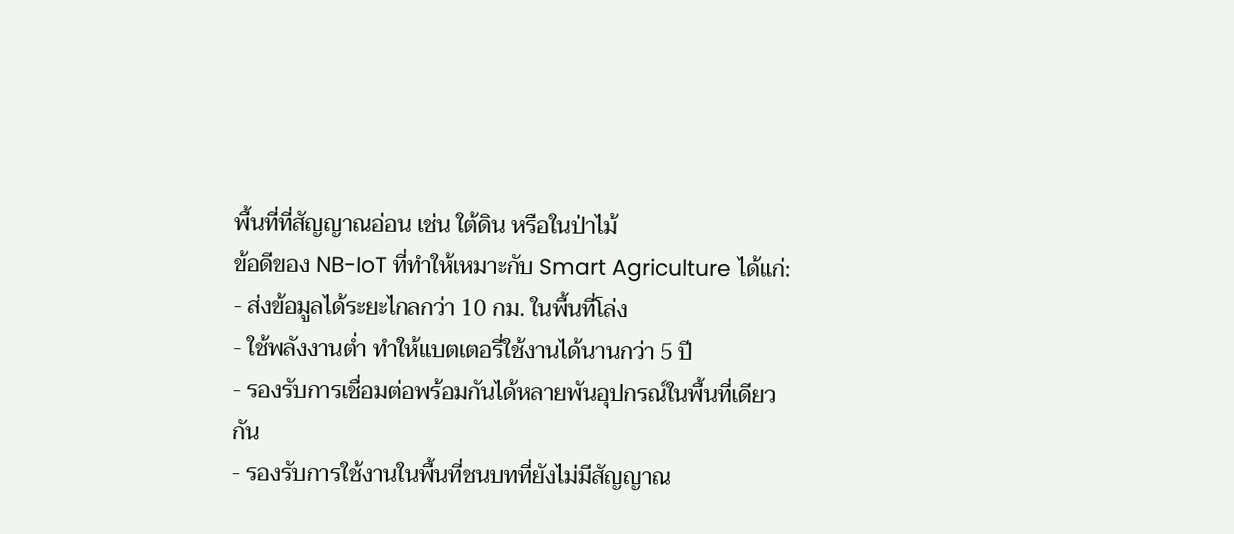พื้นที่ที่สัญญาณอ่อน เช่น ใต้ดิน หรือในป่าไม้
ข้อดีของ NB-IoT ที่ทำให้เหมาะกับ Smart Agriculture ได้แก่:
- ส่งข้อมูลได้ระยะไกลกว่า 10 กม. ในพื้นที่โล่ง
- ใช้พลังงานต่ำ ทำให้แบตเตอรี่ใช้งานได้นานกว่า 5 ปี
- รองรับการเชื่อมต่อพร้อมกันได้หลายพันอุปกรณ์ในพื้นที่เดียวกัน
- รองรับการใช้งานในพื้นที่ชนบทที่ยังไม่มีสัญญาณ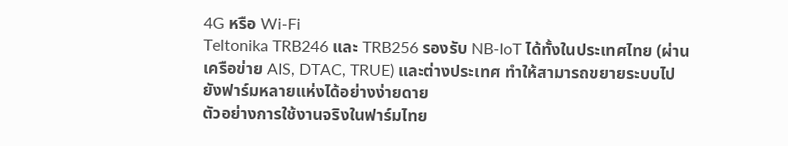4G หรือ Wi-Fi
Teltonika TRB246 และ TRB256 รองรับ NB-IoT ได้ทั้งในประเทศไทย (ผ่านเครือข่าย AIS, DTAC, TRUE) และต่างประเทศ ทำให้สามารถขยายระบบไปยังฟาร์มหลายแห่งได้อย่างง่ายดาย
ตัวอย่างการใช้งานจริงในฟาร์มไทย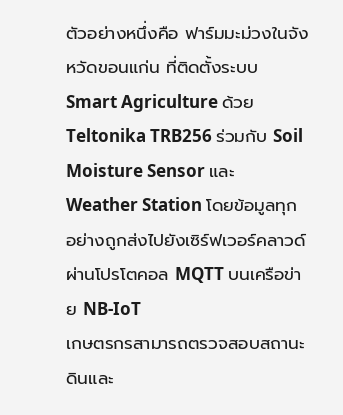ตัวอย่างหนึ่งคือ ฟาร์มมะม่วงในจังหวัดขอนแก่น ที่ติดตั้งระบบ Smart Agriculture ด้วย Teltonika TRB256 ร่วมกับ Soil Moisture Sensor และ Weather Station โดยข้อมูลทุกอย่างถูกส่งไปยังเซิร์ฟเวอร์คลาวด์ผ่านโปรโตคอล MQTT บนเครือข่าย NB-IoT
เกษตรกรสามารถตรวจสอบสถานะดินและ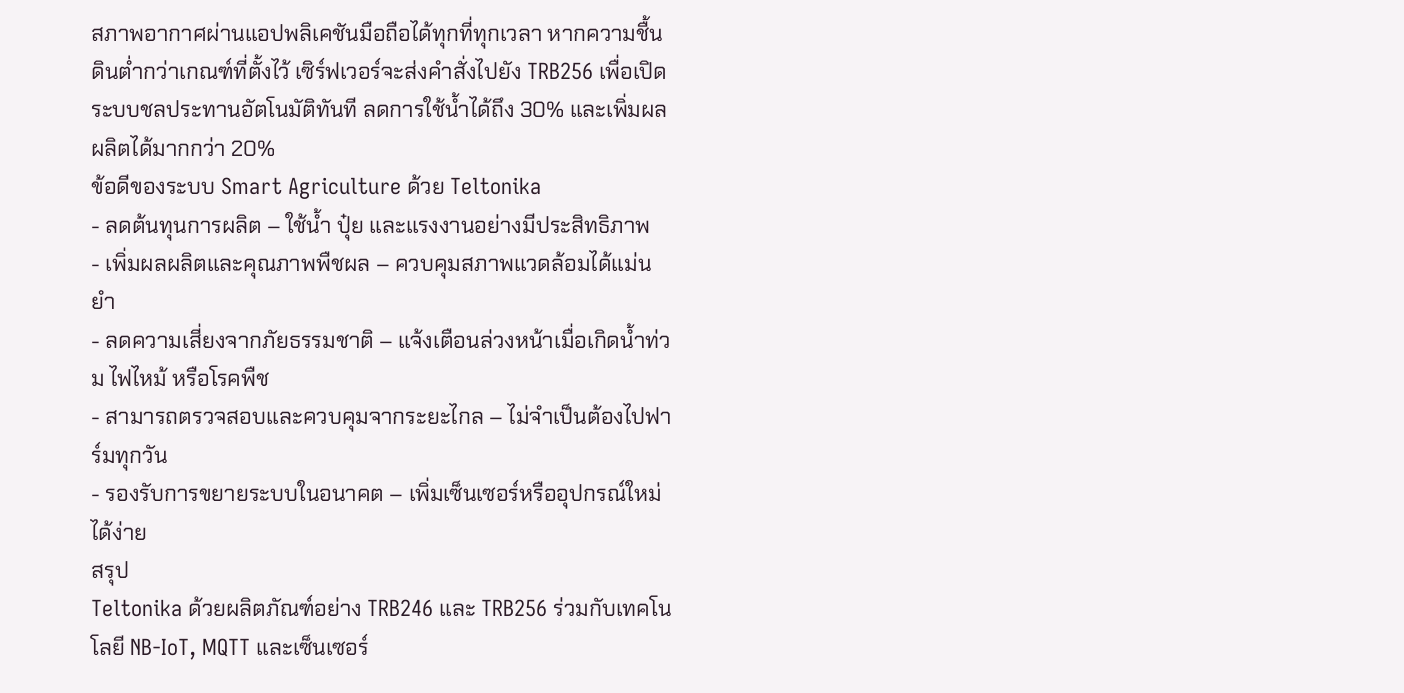สภาพอากาศผ่านแอปพลิเคชันมือถือได้ทุกที่ทุกเวลา หากความชื้นดินต่ำกว่าเกณฑ์ที่ตั้งไว้ เซิร์ฟเวอร์จะส่งคำสั่งไปยัง TRB256 เพื่อเปิดระบบชลประทานอัตโนมัติทันที ลดการใช้น้ำได้ถึง 30% และเพิ่มผลผลิตได้มากกว่า 20%
ข้อดีของระบบ Smart Agriculture ด้วย Teltonika
- ลดต้นทุนการผลิต – ใช้น้ำ ปุ๋ย และแรงงานอย่างมีประสิทธิภาพ
- เพิ่มผลผลิตและคุณภาพพืชผล – ควบคุมสภาพแวดล้อมได้แม่นยำ
- ลดความเสี่ยงจากภัยธรรมชาติ – แจ้งเตือนล่วงหน้าเมื่อเกิดน้ำท่วม ไฟไหม้ หรือโรคพืช
- สามารถตรวจสอบและควบคุมจากระยะไกล – ไม่จำเป็นต้องไปฟาร์มทุกวัน
- รองรับการขยายระบบในอนาคต – เพิ่มเซ็นเซอร์หรืออุปกรณ์ใหม่ได้ง่าย
สรุป
Teltonika ด้วยผลิตภัณฑ์อย่าง TRB246 และ TRB256 ร่วมกับเทคโนโลยี NB-IoT, MQTT และเซ็นเซอร์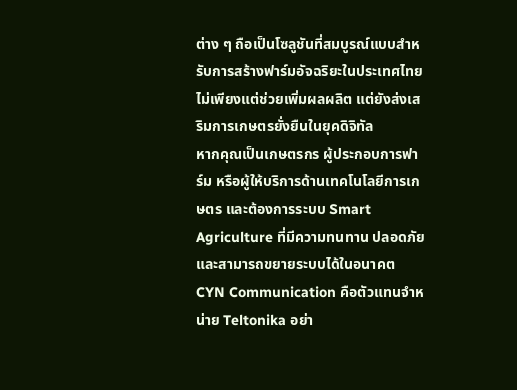ต่าง ๆ ถือเป็นโซลูชันที่สมบูรณ์แบบสำหรับการสร้างฟาร์มอัจฉริยะในประเทศไทย ไม่เพียงแต่ช่วยเพิ่มผลผลิต แต่ยังส่งเสริมการเกษตรยั่งยืนในยุคดิจิทัล
หากคุณเป็นเกษตรกร ผู้ประกอบการฟาร์ม หรือผู้ให้บริการด้านเทคโนโลยีการเกษตร และต้องการระบบ Smart Agriculture ที่มีความทนทาน ปลอดภัย และสามารถขยายระบบได้ในอนาคต CYN Communication คือตัวแทนจำหน่าย Teltonika อย่า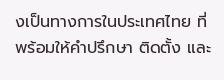งเป็นทางการในประเทศไทย ที่พร้อมให้คำปรึกษา ติดตั้ง และ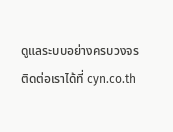ดูแลระบบอย่างครบวงจร
ติดต่อเราได้ที่ cyn.co.th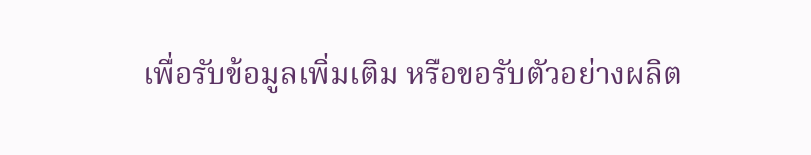เพื่อรับข้อมูลเพิ่มเติม หรือขอรับตัวอย่างผลิต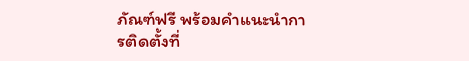ภัณฑ์ฟรี พร้อมคำแนะนำการติดตั้งที่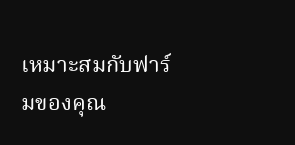เหมาะสมกับฟาร์มของคุณ